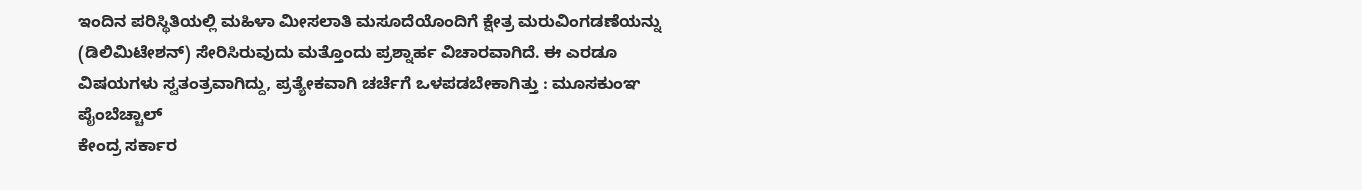ಇಂದಿನ ಪರಿಸ್ಥಿತಿಯಲ್ಲಿ ಮಹಿಳಾ ಮೀಸಲಾತಿ ಮಸೂದೆಯೊಂದಿಗೆ ಕ್ಷೇತ್ರ ಮರುವಿಂಗಡಣೆಯನ್ನು (ಡಿಲಿಮಿಟೇಶನ್) ಸೇರಿಸಿರುವುದು ಮತ್ತೊಂದು ಪ್ರಶ್ನಾರ್ಹ ವಿಚಾರವಾಗಿದೆ. ಈ ಎರಡೂ ವಿಷಯಗಳು ಸ್ವತಂತ್ರವಾಗಿದ್ದು, ಪ್ರತ್ಯೇಕವಾಗಿ ಚರ್ಚೆಗೆ ಒಳಪಡಬೇಕಾಗಿತ್ತು : ಮೂಸಕುಂಞ ಪೈಂಬೆಚ್ಚಾಲ್
ಕೇಂದ್ರ ಸರ್ಕಾರ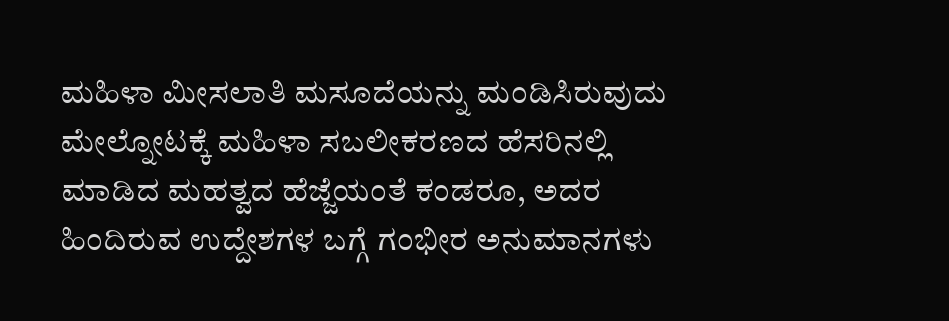ಮಹಿಳಾ ಮೀಸಲಾತಿ ಮಸೂದೆಯನ್ನು ಮಂಡಿಸಿರುವುದು ಮೇಲ್ನೋಟಕ್ಕೆ ಮಹಿಳಾ ಸಬಲೀಕರಣದ ಹೆಸರಿನಲ್ಲಿ ಮಾಡಿದ ಮಹತ್ವದ ಹೆಜ್ಜೆಯಂತೆ ಕಂಡರೂ, ಅದರ ಹಿಂದಿರುವ ಉದ್ದೇಶಗಳ ಬಗ್ಗೆ ಗಂಭೀರ ಅನುಮಾನಗಳು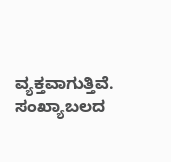ವ್ಯಕ್ತವಾಗುತ್ತಿವೆ. ಸಂಖ್ಯಾಬಲದ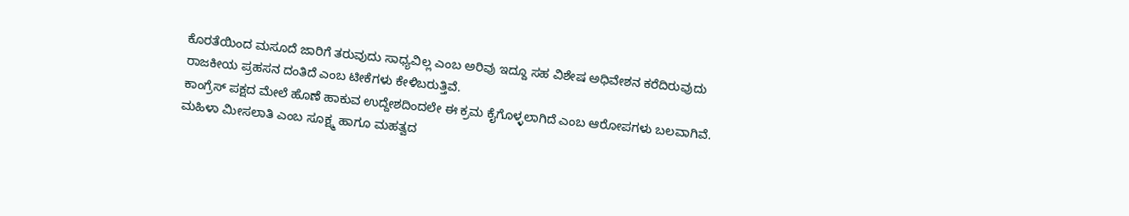ಕೊರತೆಯಿಂದ ಮಸೂದೆ ಜಾರಿಗೆ ತರುವುದು ಸಾಧ್ಯವಿಲ್ಲ ಎಂಬ ಅರಿವು ಇದ್ದೂ ಸಹ ವಿಶೇಷ ಅಧಿವೇಶನ ಕರೆದಿರುವುದು ರಾಜಕೀಯ ಪ್ರಹಸನ ದಂತಿದೆ ಎಂಬ ಟೀಕೆಗಳು ಕೇಳಿಬರುತ್ತಿವೆ.
ಕಾಂಗ್ರೆಸ್ ಪಕ್ಷದ ಮೇಲೆ ಹೊಣೆ ಹಾಕುವ ಉದ್ದೇಶದಿಂದಲೇ ಈ ಕ್ರಮ ಕೈಗೊಳ್ಳಲಾಗಿದೆ ಎಂಬ ಆರೋಪಗಳು ಬಲವಾಗಿವೆ. ಮಹಿಳಾ ಮೀಸಲಾತಿ ಎಂಬ ಸೂಕ್ಷ್ಮ ಹಾಗೂ ಮಹತ್ವದ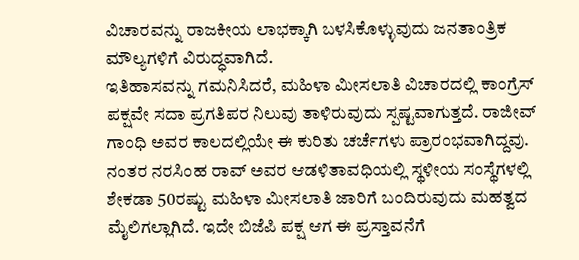ವಿಚಾರವನ್ನು ರಾಜಕೀಯ ಲಾಭಕ್ಕಾಗಿ ಬಳಸಿಕೊಳ್ಳುವುದು ಜನತಾಂತ್ರಿಕ ಮೌಲ್ಯಗಳಿಗೆ ವಿರುದ್ಧವಾಗಿದೆ.
ಇತಿಹಾಸವನ್ನು ಗಮನಿಸಿದರೆ, ಮಹಿಳಾ ಮೀಸಲಾತಿ ವಿಚಾರದಲ್ಲಿ ಕಾಂಗ್ರೆಸ್ ಪಕ್ಷವೇ ಸದಾ ಪ್ರಗತಿಪರ ನಿಲುವು ತಾಳಿರುವುದು ಸ್ಪಷ್ಟವಾಗುತ್ತದೆ. ರಾಜೀವ್ ಗಾಂಧಿ ಅವರ ಕಾಲದಲ್ಲಿಯೇ ಈ ಕುರಿತು ಚರ್ಚೆಗಳು ಪ್ರಾರಂಭವಾಗಿದ್ದವು. ನಂತರ ನರಸಿಂಹ ರಾವ್ ಅವರ ಆಡಳಿತಾವಧಿಯಲ್ಲಿ ಸ್ಥಳೀಯ ಸಂಸ್ಥೆಗಳಲ್ಲಿ ಶೇಕಡಾ 50ರಷ್ಟು ಮಹಿಳಾ ಮೀಸಲಾತಿ ಜಾರಿಗೆ ಬಂದಿರುವುದು ಮಹತ್ವದ ಮೈಲಿಗಲ್ಲಾಗಿದೆ. ಇದೇ ಬಿಜೆಪಿ ಪಕ್ಷ ಆಗ ಈ ಪ್ರಸ್ತಾವನೆಗೆ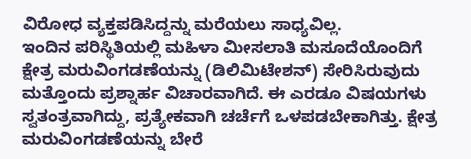ವಿರೋಧ ವ್ಯಕ್ತಪಡಿಸಿದ್ದನ್ನು ಮರೆಯಲು ಸಾಧ್ಯವಿಲ್ಲ.
ಇಂದಿನ ಪರಿಸ್ಥಿತಿಯಲ್ಲಿ ಮಹಿಳಾ ಮೀಸಲಾತಿ ಮಸೂದೆಯೊಂದಿಗೆ ಕ್ಷೇತ್ರ ಮರುವಿಂಗಡಣೆಯನ್ನು (ಡಿಲಿಮಿಟೇಶನ್) ಸೇರಿಸಿರುವುದು ಮತ್ತೊಂದು ಪ್ರಶ್ನಾರ್ಹ ವಿಚಾರವಾಗಿದೆ. ಈ ಎರಡೂ ವಿಷಯಗಳು ಸ್ವತಂತ್ರವಾಗಿದ್ದು, ಪ್ರತ್ಯೇಕವಾಗಿ ಚರ್ಚೆಗೆ ಒಳಪಡಬೇಕಾಗಿತ್ತು. ಕ್ಷೇತ್ರ ಮರುವಿಂಗಡಣೆಯನ್ನು ಬೇರೆ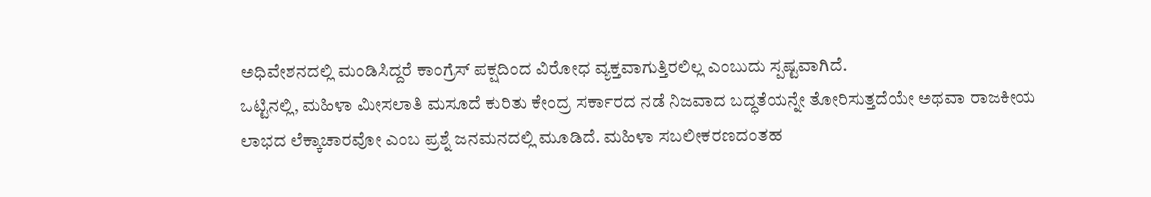ಅಧಿವೇಶನದಲ್ಲಿ ಮಂಡಿಸಿದ್ದರೆ ಕಾಂಗ್ರೆಸ್ ಪಕ್ಷದಿಂದ ವಿರೋಧ ವ್ಯಕ್ತವಾಗುತ್ತಿರಲಿಲ್ಲ ಎಂಬುದು ಸ್ಪಷ್ಟವಾಗಿದೆ.
ಒಟ್ಟಿನಲ್ಲಿ, ಮಹಿಳಾ ಮೀಸಲಾತಿ ಮಸೂದೆ ಕುರಿತು ಕೇಂದ್ರ ಸರ್ಕಾರದ ನಡೆ ನಿಜವಾದ ಬದ್ಧತೆಯನ್ನೇ ತೋರಿಸುತ್ತದೆಯೇ ಅಥವಾ ರಾಜಕೀಯ ಲಾಭದ ಲೆಕ್ಕಾಚಾರವೋ ಎಂಬ ಪ್ರಶ್ನೆ ಜನಮನದಲ್ಲಿ ಮೂಡಿದೆ. ಮಹಿಳಾ ಸಬಲೀಕರಣದಂತಹ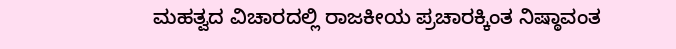ಮಹತ್ವದ ವಿಚಾರದಲ್ಲಿ ರಾಜಕೀಯ ಪ್ರಚಾರಕ್ಕಿಂತ ನಿಷ್ಠಾವಂತ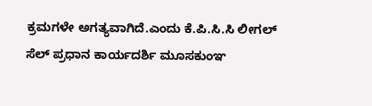ಕ್ರಮಗಳೇ ಅಗತ್ಯವಾಗಿದೆ.ಎಂದು ಕೆ.ಪಿ.ಸಿ.ಸಿ ಲೀಗಲ್ ಸೆಲ್ ಪ್ರಧಾನ ಕಾರ್ಯದರ್ಶಿ ಮೂಸಕುಂಞ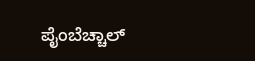ಪೈಂಬೆಚ್ಚಾಲ್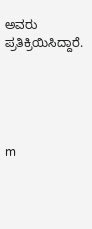ಅವರು ಪ್ರತಿಕ್ರಿಯಿಸಿದ್ದಾರೆ.





m